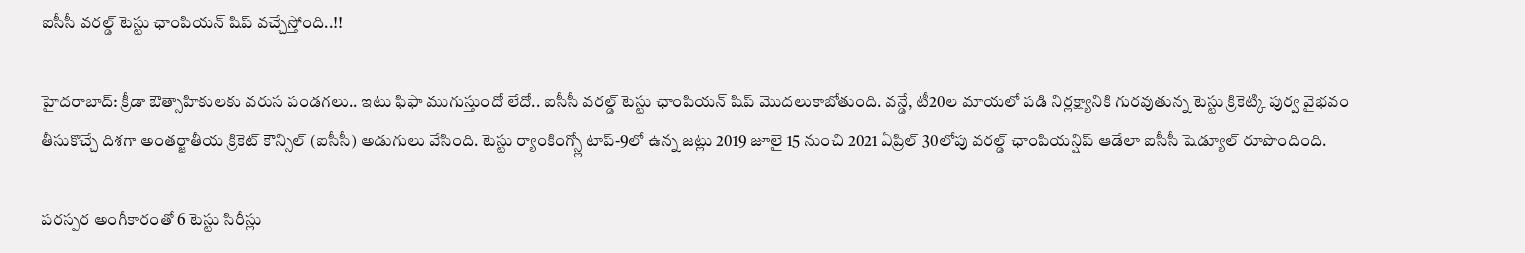ఐసీసీ వరల్డ్ టెస్టు ఛాంపియన్ షిప్ వచ్చేస్తోంది..!!

హైదరాబాద్: క్రీడా ఔత్సాహికులకు వరుస పండగలు.. ఇటు ఫిఫా ముగుస్తుందో లేదో.. ఐసీసీ వరల్డ్ టెస్టు ఛాంపియన్ షిప్ మొదలుకాబోతుంది. వన్డే, టీ20ల మాయలో పడి నిర్లక్ష్యానికి గురవుతున్న టెస్టు క్రికెట్కి పుర్వ వైభవం తీసుకొచ్చే దిశగా అంతర్జాతీయ క్రికెట్ కౌన్సిల్ (ఐసీసీ) అడుగులు వేసింది. టెస్టు ర్యాంకింగ్స్లో టాప్-9లో ఉన్న జట్లు 2019 జూలై 15 నుంచి 2021 ఏప్రిల్ 30లోపు వరల్డ్ ఛాంపియన్షిప్ ఆడేలా ఐసీసీ షెడ్యూల్ రూపొందింది.

పరస్పర అంగీకారంతో 6 టెస్టు సిరీస్లు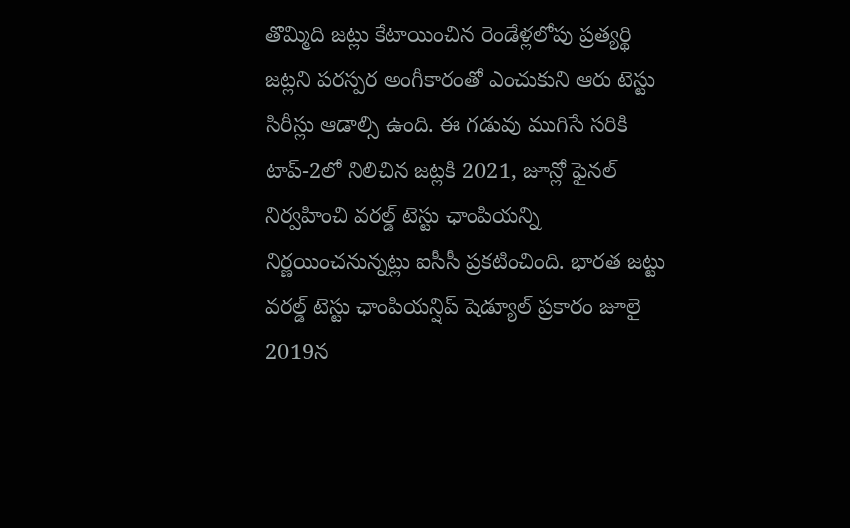తొమ్మిది జట్లు కేటాయించిన రెండేళ్లలోపు ప్రత్యర్థి జట్లని పరస్పర అంగీకారంతో ఎంచుకుని ఆరు టెస్టు సిరీస్లు ఆడాల్సి ఉంది. ఈ గడువు ముగిసే సరికి టాప్-2లో నిలిచిన జట్లకి 2021, జూన్లో ఫైనల్ నిర్వహించి వరల్డ్ టెస్టు ఛాంపియన్ని నిర్ణయించనున్నట్లు ఐసీసీ ప్రకటించింది. భారత జట్టు వరల్డ్ టెస్టు ఛాంపియన్షిప్ షెడ్యూల్ ప్రకారం జూలై 2019న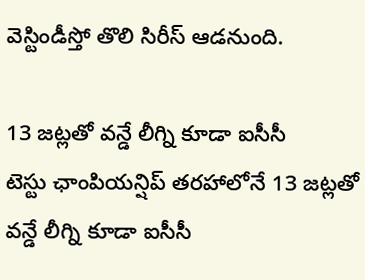వెస్టిండీస్తో తొలి సిరీస్ ఆడనుంది.

13 జట్లతో వన్డే లీగ్ని కూడా ఐసీసీ
టెస్టు ఛాంపియన్షిప్ తరహాలోనే 13 జట్లతో వన్డే లీగ్ని కూడా ఐసీసీ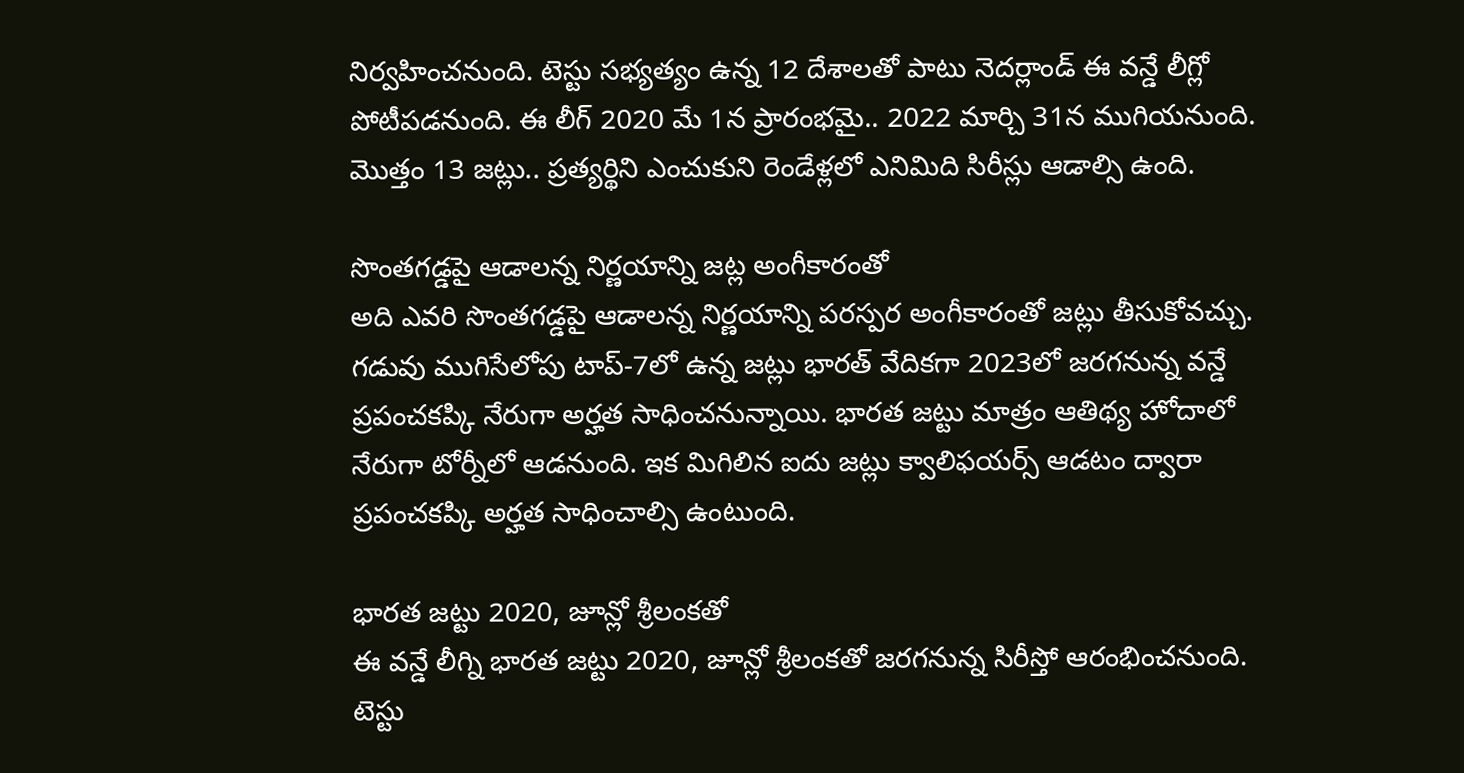నిర్వహించనుంది. టెస్టు సభ్యత్యం ఉన్న 12 దేశాలతో పాటు నెదర్లాండ్ ఈ వన్డే లీగ్లో పోటీపడనుంది. ఈ లీగ్ 2020 మే 1న ప్రారంభమై.. 2022 మార్చి 31న ముగియనుంది. మొత్తం 13 జట్లు.. ప్రత్యర్థిని ఎంచుకుని రెండేళ్లలో ఎనిమిది సిరీస్లు ఆడాల్సి ఉంది.

సొంతగడ్డపై ఆడాలన్న నిర్ణయాన్ని జట్ల అంగీకారంతో
అది ఎవరి సొంతగడ్డపై ఆడాలన్న నిర్ణయాన్ని పరస్పర అంగీకారంతో జట్లు తీసుకోవచ్చు. గడువు ముగిసేలోపు టాప్-7లో ఉన్న జట్లు భారత్ వేదికగా 2023లో జరగనున్న వన్డే ప్రపంచకప్కి నేరుగా అర్హత సాధించనున్నాయి. భారత జట్టు మాత్రం ఆతిథ్య హోదాలో నేరుగా టోర్నీలో ఆడనుంది. ఇక మిగిలిన ఐదు జట్లు క్వాలిఫయర్స్ ఆడటం ద్వారా ప్రపంచకప్కి అర్హత సాధించాల్సి ఉంటుంది.

భారత జట్టు 2020, జూన్లో శ్రీలంకతో
ఈ వన్డే లీగ్ని భారత జట్టు 2020, జూన్లో శ్రీలంకతో జరగనున్న సిరీస్తో ఆరంభించనుంది. టెస్టు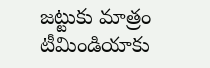జట్టుకు మాత్రం టీమిండియాకు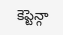కెప్టెన్గా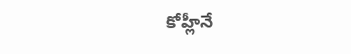కోహ్లీనే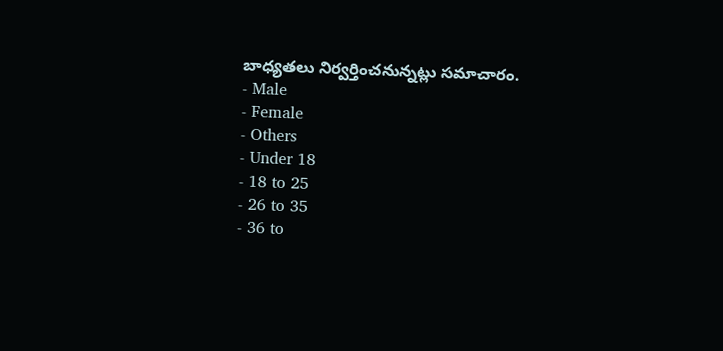బాధ్యతలు నిర్వర్తించనున్నట్లు సమాచారం.
- Male
- Female
- Others
- Under 18
- 18 to 25
- 26 to 35
- 36 to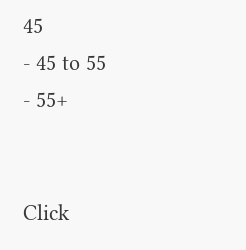45
- 45 to 55
- 55+


Click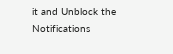it and Unblock the Notifications